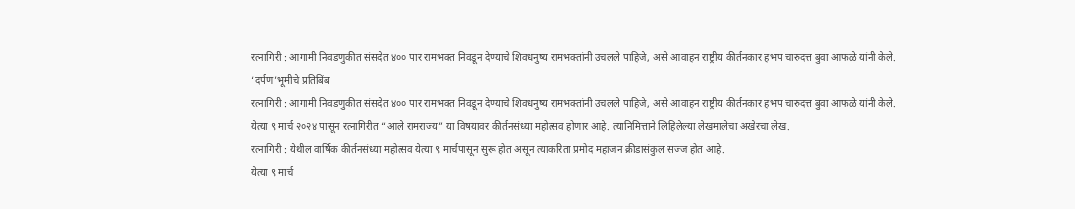रत्नागिरी : आगामी निवडणुकीत संसदेत ४०० पार रामभक्त निवडून देण्याचे शिवधनुष्य रामभक्तांनी उचलले पाहिजे, असे आवाहन राष्ट्रीय कीर्तनकार हभप चारुदत्त बुवा आफळे यांनी केले.
‘दर्पण’भूमीचे प्रतिबिंब
रत्नागिरी : आगामी निवडणुकीत संसदेत ४०० पार रामभक्त निवडून देण्याचे शिवधनुष्य रामभक्तांनी उचलले पाहिजे, असे आवाहन राष्ट्रीय कीर्तनकार हभप चारुदत्त बुवा आफळे यांनी केले.
येत्या ९ मार्च २०२४ पासून रत्नागिरीत “आले रामराज्य” या विषयावर कीर्तनसंध्या महोत्सव होणार आहे. त्यानिमित्ताने लिहिलेल्या लेखमालेचा अखेरचा लेख.
रत्नागिरी : येथील वार्षिक कीर्तनसंध्या महोत्सव येत्या ९ मार्चपासून सुरू होत असून त्याकरिता प्रमोद महाजन क्रीडासंकुल सज्ज होत आहे.
येत्या ९ मार्च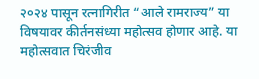२०२४ पासून रत्नागिरीत “आले रामराज्य” या विषयावर कीर्तनसंध्या महोत्सव होणार आहे. या महोत्सवात चिरंजीव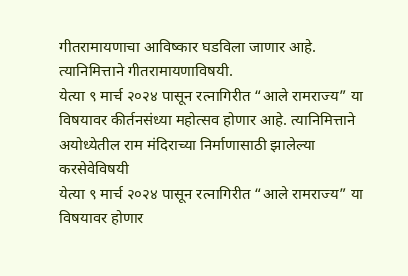गीतरामायणाचा आविष्कार घडविला जाणार आहे. त्यानिमित्ताने गीतरामायणाविषयी.
येत्या ९ मार्च २०२४ पासून रत्नागिरीत “आले रामराज्य” या विषयावर कीर्तनसंध्या महोत्सव होणार आहे. त्यानिमित्ताने अयोध्येतील राम मंदिराच्या निर्माणासाठी झालेल्या करसेवेविषयी
येत्या ९ मार्च २०२४ पासून रत्नागिरीत “आले रामराज्य” या विषयावर होणार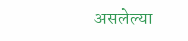असलेल्या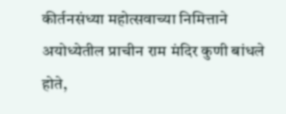कीर्तनसंध्या महोत्सवाच्या निमित्ताने अयोध्येतील प्राचीन राम मंदिर कुणी बांधले होते,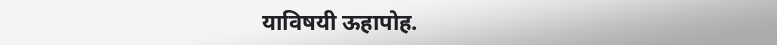याविषयी ऊहापोह.